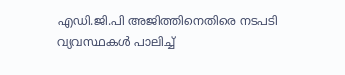എഡി.ജി.പി അജിത്തിനെതിരെ നടപടി വ്യവസ്ഥകൾ പാലിച്ച്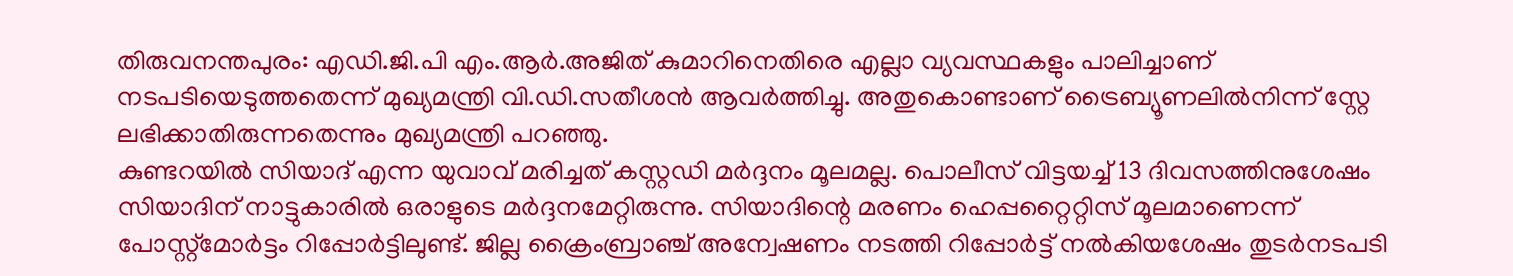തിരുവനന്തപുരം: എഡി.ജി.പി എം.ആർ.അജിത് കുമാറിനെതിരെ എല്ലാ വ്യവസ്ഥകളും പാലിച്ചാണ് നടപടിയെടുത്തതെന്ന് മുഖ്യമന്ത്രി വി.ഡി.സതീശൻ ആവർത്തിച്ചു. അതുകൊണ്ടാണ് ട്രൈബ്യൂണലിൽനിന്ന് സ്റ്റേ ലഭിക്കാതിരുന്നതെന്നും മുഖ്യമന്ത്രി പറഞ്ഞു.
കുണ്ടറയിൽ സിയാദ് എന്ന യുവാവ് മരിച്ചത് കസ്റ്റഡി മർദ്ദനം മൂലമല്ല. പൊലീസ് വിട്ടയച്ച് 13 ദിവസത്തിനുശേഷം സിയാദിന് നാട്ടുകാരിൽ ഒരാളുടെ മർദ്ദനമേറ്റിരുന്നു. സിയാദിന്റെ മരണം ഹെപ്പറ്റൈറ്റിസ് മൂലമാണെന്ന് പോസ്റ്റ്മോർട്ടം റിപ്പോർട്ടിലുണ്ട്. ജില്ല ക്രൈംബ്രാഞ്ച് അന്വേഷണം നടത്തി റിപ്പോർട്ട് നൽകിയശേഷം തുടർനടപടി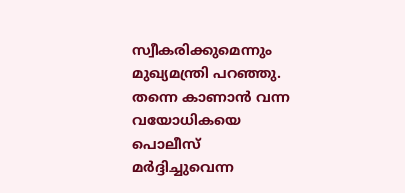സ്വീകരിക്കുമെന്നും മുഖ്യമന്ത്രി പറഞ്ഞു.
തന്നെ കാണാൻ വന്ന വയോധികയെ പൊലീസ് മർദ്ദിച്ചുവെന്ന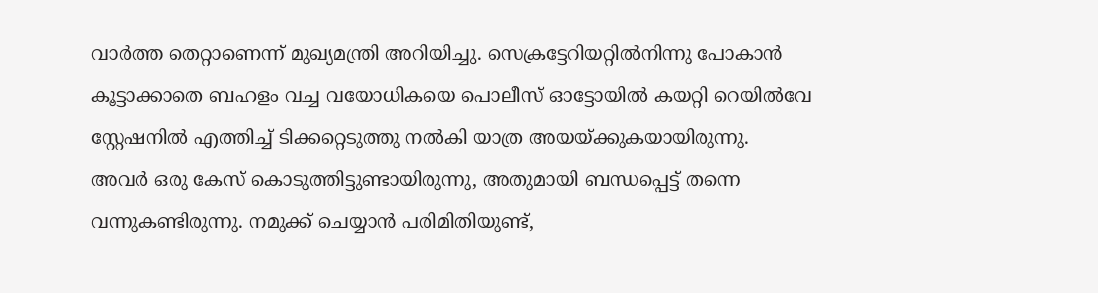വാർത്ത തെറ്റാണെന്ന് മുഖ്യമന്ത്രി അറിയിച്ചു. സെക്രട്ടേറിയറ്റിൽനിന്നു പോകാൻ കൂട്ടാക്കാതെ ബഹളം വച്ച വയോധികയെ പൊലീസ് ഓട്ടോയിൽ കയറ്റി റെയിൽവേ സ്റ്റേഷനിൽ എത്തിച്ച് ടിക്കറ്റെടുത്തു നൽകി യാത്ര അയയ്ക്കുകയായിരുന്നു.
അവർ ഒരു കേസ് കൊടുത്തിട്ടുണ്ടായിരുന്നു, അതുമായി ബന്ധപ്പെട്ട് തന്നെ വന്നുകണ്ടിരുന്നു. നമുക്ക് ചെയ്യാൻ പരിമിതിയുണ്ട്,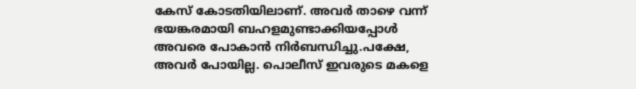കേസ് കോടതിയിലാണ്. അവർ താഴെ വന്ന് ഭയങ്കരമായി ബഹളമുണ്ടാക്കിയപ്പോൾ അവരെ പോകാൻ നിർബന്ധിച്ചു.പക്ഷേ, അവർ പോയില്ല. പൊലീസ് ഇവരുടെ മകളെ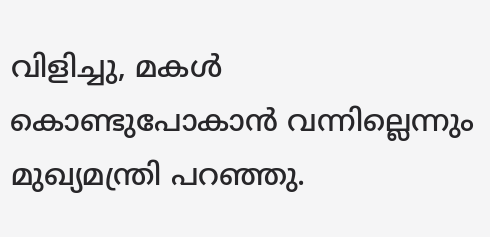വിളിച്ചു, മകൾ കൊണ്ടുപോകാൻ വന്നില്ലെന്നും മുഖ്യമന്ത്രി പറഞ്ഞു.